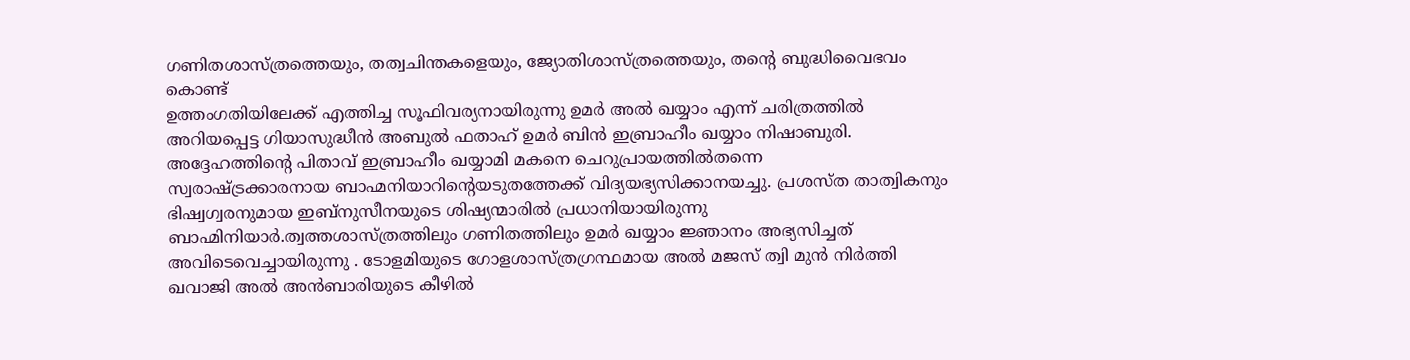ഗണിതശാസ്ത്രത്തെയും, തത്വചിന്തകളെയും, ജ്യോതിശാസ്ത്രത്തെയും, തന്റെ ബുദ്ധിവൈഭവം കൊണ്ട്
ഉത്തംഗതിയിലേക്ക് എത്തിച്ച സൂഫിവര്യനായിരുന്നു ഉമർ അൽ ഖയ്യാം എന്ന് ചരിത്രത്തിൽ അറിയപ്പെട്ട ഗിയാസുദ്ധീൻ അബുൽ ഫതാഹ് ഉമർ ബിൻ ഇബ്രാഹീം ഖയ്യാം നിഷാബുരി. അദ്ദേഹത്തിന്റെ പിതാവ് ഇബ്രാഹീം ഖയ്യാമി മകനെ ചെറുപ്രായത്തിൽതന്നെ
സ്വരാഷ്ട്രക്കാരനായ ബാഹ്മനിയാറിൻ്റെയടുതത്തേക്ക് വിദ്യയഭ്യസിക്കാനയച്ചു. പ്രശസ്ത താത്വികനും ഭിഷ്വഗ്വരനുമായ ഇബ്നുസീനയുടെ ശിഷ്യന്മാരിൽ പ്രധാനിയായിരുന്നു ബാഹ്മിനിയാർ.ത്വത്തശാസ്ത്രത്തിലും ഗണിതത്തിലും ഉമർ ഖയ്യാം ജ്ഞാനം അഭ്യസിച്ചത് അവിടെവെച്ചായിരുന്നു . ടോളമിയുടെ ഗോളശാസ്ത്രഗ്രന്ഥമായ അൽ മജസ് ത്വി മുൻ നിർത്തി ഖവാജി അൽ അൻബാരിയുടെ കീഴിൽ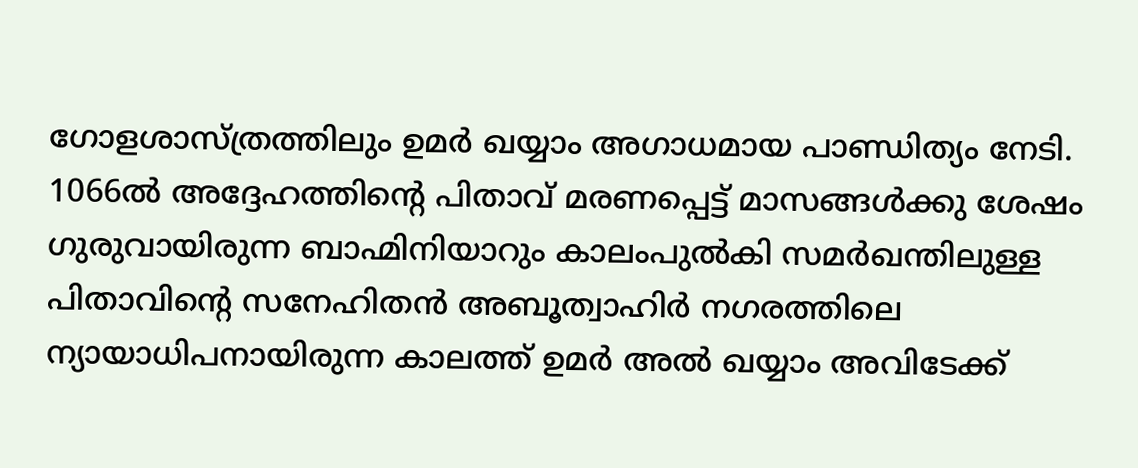ഗോളശാസ്ത്രത്തിലും ഉമർ ഖയ്യാം അഗാധമായ പാണ്ഡിത്യം നേടി. 1066ൽ അദ്ദേഹത്തിൻ്റെ പിതാവ് മരണപ്പെട്ട് മാസങ്ങൾക്കു ശേഷം ഗുരുവായിരുന്ന ബാഹ്മിനിയാറും കാലംപുൽകി സമർഖന്തിലുള്ള പിതാവിൻ്റെ സനേഹിതൻ അബൂത്വാഹിർ നഗരത്തിലെ ന്യായാധിപനായിരുന്ന കാലത്ത് ഉമർ അൽ ഖയ്യാം അവിടേക്ക്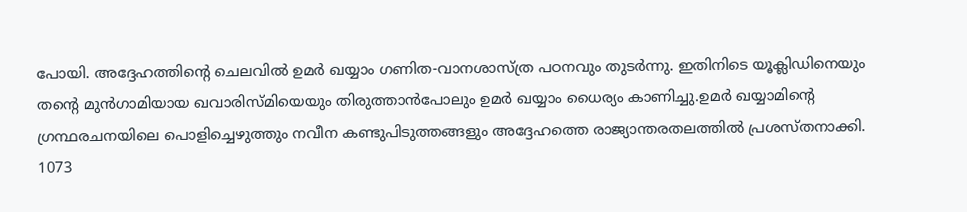പോയി. അദ്ദേഹത്തിന്റെ ചെലവിൽ ഉമർ ഖയ്യാം ഗണിത-വാനശാസ്ത്ര പഠനവും തുടർന്നു. ഇതിനിടെ യൂക്ലിഡിനെയും തൻ്റെ മുൻഗാമിയായ ഖവാരിസ്മിയെയും തിരുത്താൻപോലും ഉമർ ഖയ്യാം ധൈര്യം കാണിച്ചു.ഉമർ ഖയ്യാമിന്റെ ഗ്രന്ഥരചനയിലെ പൊളിച്ചെഴുത്തും നവീന കണ്ടുപിടുത്തങ്ങളും അദ്ദേഹത്തെ രാജ്യാന്തരതലത്തിൽ പ്രശസ്തനാക്കി. 1073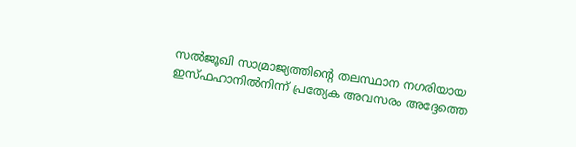സൽജൂഖി സാമ്രാജ്യത്തിന്റെ തലസ്ഥാന നഗരിയായ ഇസ്ഫഹാനിൽനിന്ന് പ്രത്യേക അവസരം അദ്ദേത്തെ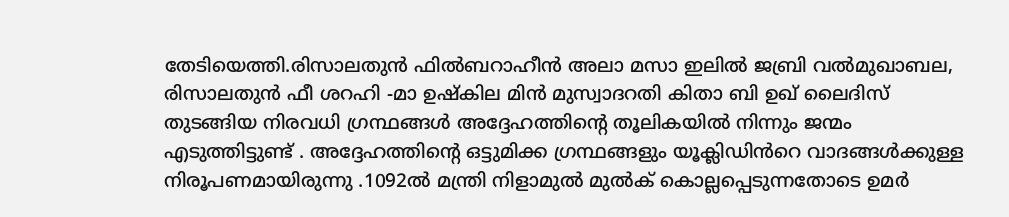തേടിയെത്തി.രിസാലതുൻ ഫിൽബറാഹീൻ അലാ മസാ ഇലിൽ ജബ്രി വൽമുഖാബല, രിസാലതുൻ ഫീ ശറഹി -മാ ഉഷ്കില മിൻ മുസ്വാദറതി കിതാ ബി ഉഖ് ലൈദിസ് തുടങ്ങിയ നിരവധി ഗ്രന്ഥങ്ങൾ അദ്ദേഹത്തിന്റെ തൂലികയിൽ നിന്നും ജന്മം എടുത്തിട്ടുണ്ട് . അദ്ദേഹത്തിൻ്റെ ഒട്ടുമിക്ക ഗ്രന്ഥങ്ങളും യൂക്ലിഡിൻറെ വാദങ്ങൾക്കുള്ള നിരൂപണമായിരുന്നു .1092ൽ മന്ത്രി നിളാമുൽ മുൽക് കൊല്ലപ്പെടുന്നതോടെ ഉമർ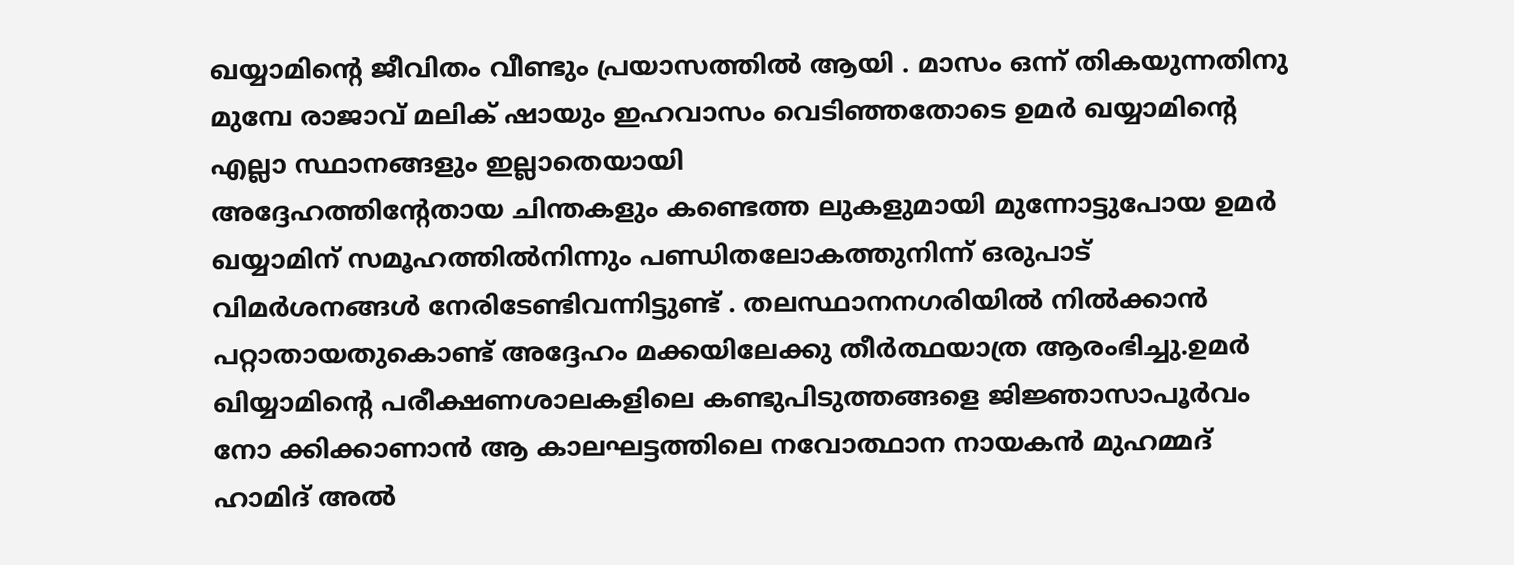ഖയ്യാമിൻ്റെ ജീവിതം വീണ്ടും പ്രയാസത്തിൽ ആയി . മാസം ഒന്ന് തികയുന്നതിനു മുമ്പേ രാജാവ് മലിക് ഷായും ഇഹവാസം വെടിഞ്ഞതോടെ ഉമർ ഖയ്യാമിൻ്റെ എല്ലാ സ്ഥാനങ്ങളും ഇല്ലാതെയായി
അദ്ദേഹത്തിന്റേതായ ചിന്തകളും കണ്ടെത്ത ലുകളുമായി മുന്നോട്ടുപോയ ഉമർ ഖയ്യാമിന് സമൂഹത്തിൽനിന്നും പണ്ഡിതലോകത്തുനിന്ന് ഒരുപാട് വിമർശനങ്ങൾ നേരിടേണ്ടിവന്നിട്ടുണ്ട് . തലസ്ഥാനനഗരിയിൽ നിൽക്കാൻ പറ്റാതായതുകൊണ്ട് അദ്ദേഹം മക്കയിലേക്കു തീർത്ഥയാത്ര ആരംഭിച്ചു.ഉമർ ഖിയ്യാമിന്റെ പരീക്ഷണശാലകളിലെ കണ്ടുപിടുത്തങ്ങളെ ജിജ്ഞാസാപൂർവം നോ ക്കിക്കാണാൻ ആ കാലഘട്ടത്തിലെ നവോത്ഥാന നായകൻ മുഹമ്മദ് ഹാമിദ് അൽ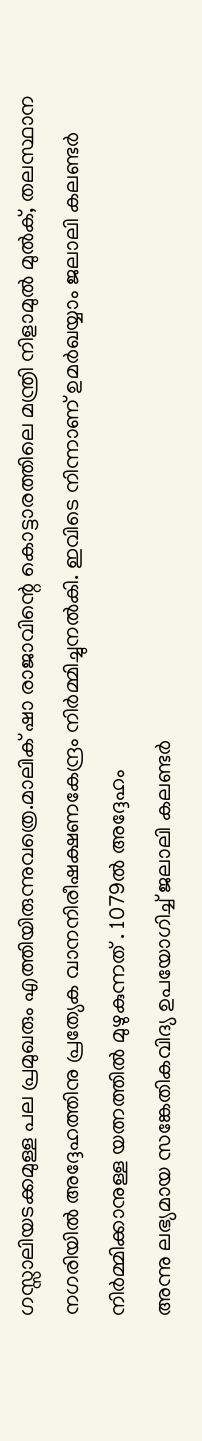ഗസ്സാലിയടക്കമുള്ള പല പ്രമുഖരും എത്തിയിരുന്നുവത്രെ.മാലിക് ഷാ രാജാവിന്റെ കൊട്ടാരത്തിലെ മന്ത്രി നിളാമുൽ മുൽക്, തലസ്ഥാന നഗരിയിൽ അദ്ദേഹത്തിനു പ്രത്യേക വാനനിരീഷക്ഷണകേന്ദ്രം നിർമ്മിച്ചുനൽകി. ഇവിടെ നിന്നാണ് ഉമർഖയ്യാം ജലാലി കലണ്ടർ നിർമ്മിക്കാനുള്ള യത്നത്തിൽ മുഴുകുന്നത് . 1079ൽ അദ്ദേഹം
അന്നു ലഭ്യമായ സങ്കേതികവിദ്യ ഉപയോഗിച്ച് ജലാലി കലണ്ടർ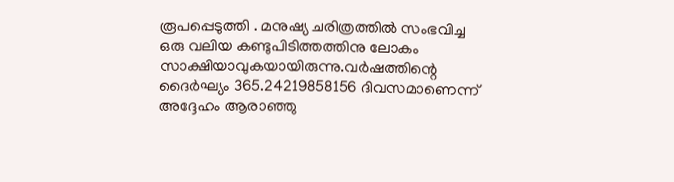രൂപപ്പെടുത്തി . മനുഷ്യ ചരിത്രത്തിൽ സംഭവിച്ച ഒരു വലിയ കണ്ടുപിടിത്തത്തിനു ലോകം സാക്ഷിയാവുകയായിരുന്നു.വർഷത്തിന്റെ ദൈർഘ്യം 365.24219858156 ദിവസമാണെന്ന് അദ്ദേഹം ആരാഞ്ഞു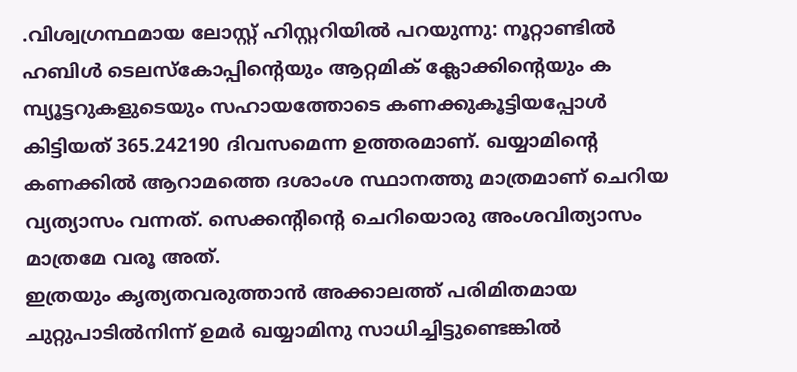.വിശ്വഗ്രന്ഥമായ ലോസ്റ്റ് ഹിസ്റ്ററിയിൽ പറയുന്നു: നൂറ്റാണ്ടിൽ ഹബിൾ ടെലസ്കോപ്പിൻ്റെയും ആറ്റമിക് ക്ലോക്കിന്റെയും ക മ്പ്യൂട്ടറുകളുടെയും സഹായത്തോടെ കണക്കുകൂട്ടിയപ്പോൾ കിട്ടിയത് 365.242190 ദിവസമെന്ന ഉത്തരമാണ്. ഖയ്യാമിന്റെ കണക്കിൽ ആറാമത്തെ ദശാംശ സ്ഥാനത്തു മാത്രമാണ് ചെറിയ വ്യത്യാസം വന്നത്. സെക്കൻ്റിൻ്റെ ചെറിയൊരു അംശവിത്യാസം മാത്രമേ വരൂ അത്.
ഇത്രയും കൃത്യതവരുത്താൻ അക്കാലത്ത് പരിമിതമായ ചുറ്റുപാടിൽനിന്ന് ഉമർ ഖയ്യാമിനു സാധിച്ചിട്ടുണ്ടെങ്കിൽ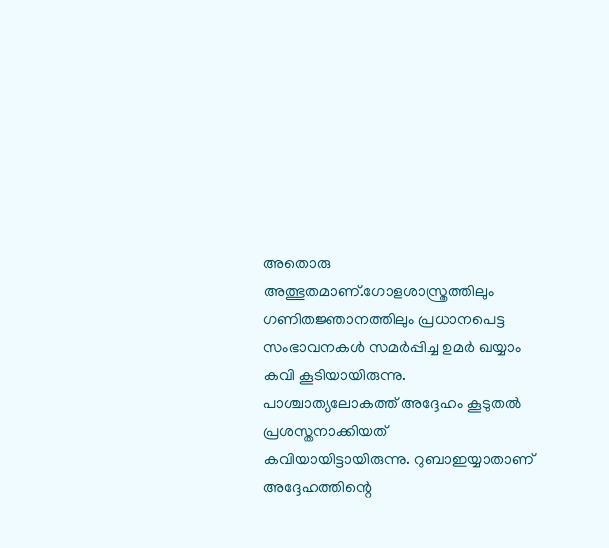അതൊരു അത്ഭുതമാണ്.ഗോളശാസ്ത്രത്തിലും ഗണിതജ്ഞാനത്തിലും പ്രധാനപെട്ട സംഭാവനകൾ സമർപ്പിച്ച ഉമർ ഖയ്യാം കവി കൂടിയായിരുന്നു. പാശ്ചാത്യലോകത്ത് അദ്ദേഹം കൂടുതൽ പ്രശസ്തനാക്കിയത് കവിയായിട്ടായിരുന്നു. റുബാഇയ്യാതാണ് അദ്ദേഹത്തിന്റെ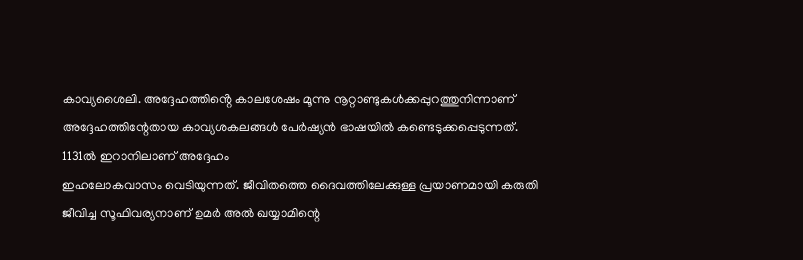കാവ്യശൈലി. അദ്ദേഹത്തിൻ്റെ കാലശേഷം മൂന്നു നൂറ്റാണ്ടുകൾക്കപ്പുറത്തുനിന്നാണ് അദ്ദേഹത്തിന്റേതായ കാവ്യശകലങ്ങൾ പേർഷ്യൻ ഭാഷയിൽ കണ്ടെടുക്കപ്പെടുന്നത്.
1131ൽ ഇറാനിലാണ് അദ്ദേഹം
ഇഹലോകവാസം വെടിയുന്നത്. ജീവിതത്തെ ദൈവത്തിലേക്കുള്ള പ്രയാണമായി കരുതി ജീവിച്ച സൂഫിവര്യനാണ് ഉമർ അൽ ഖയ്യാമിന്റെ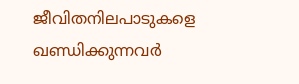ജീവിതനിലപാടുകളെ ഖണ്ഡിക്കുന്നവർ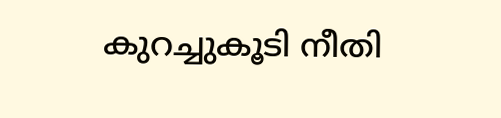കുറച്ചുകൂടി നീതി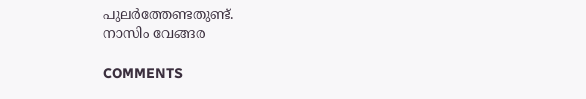പുലർത്തേണ്ടതുണ്ട്.
നാസിം വേങ്ങര

COMMENTS